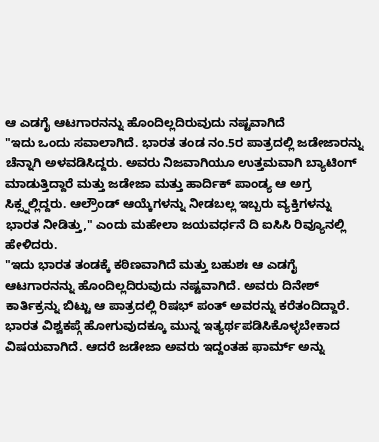ಆ ಎಡಗೈ ಆಟಗಾರನನ್ನು ಹೊಂದಿಲ್ಲದಿರುವುದು ನಷ್ಟವಾಗಿದೆ
"ಇದು ಒಂದು ಸವಾಲಾಗಿದೆ. ಭಾರತ ತಂಡ ನಂ.5ರ ಪಾತ್ರದಲ್ಲಿ ಜಡೇಜಾರನ್ನು ಚೆನ್ನಾಗಿ ಅಳವಡಿಸಿದ್ದರು. ಅವರು ನಿಜವಾಗಿಯೂ ಉತ್ತಮವಾಗಿ ಬ್ಯಾಟಿಂಗ್ ಮಾಡುತ್ತಿದ್ದಾರೆ ಮತ್ತು ಜಡೇಜಾ ಮತ್ತು ಹಾರ್ದಿಕ್ ಪಾಂಡ್ಯ ಆ ಅಗ್ರ ಸಿಕ್ಸ್ನಲ್ಲಿದ್ದರು. ಆಲ್ರೌಂಡ್ ಆಯ್ಕೆಗಳನ್ನು ನೀಡಬಲ್ಲ ಇಬ್ಬರು ವ್ಯಕ್ತಿಗಳನ್ನು ಭಾರತ ನೀಡಿತ್ತು," ಎಂದು ಮಹೇಲಾ ಜಯವರ್ಧನೆ ದಿ ಐಸಿಸಿ ರಿವ್ಯೂನಲ್ಲಿ ಹೇಳಿದರು.
"ಇದು ಭಾರತ ತಂಡಕ್ಕೆ ಕಠಿಣವಾಗಿದೆ ಮತ್ತು ಬಹುಶಃ ಆ ಎಡಗೈ ಆಟಗಾರನನ್ನು ಹೊಂದಿಲ್ಲದಿರುವುದು ನಷ್ಟವಾಗಿದೆ. ಅವರು ದಿನೇಶ್ ಕಾರ್ತಿಕ್ರನ್ನು ಬಿಟ್ಟು ಆ ಪಾತ್ರದಲ್ಲಿ ರಿಷಭ್ ಪಂತ್ ಅವರನ್ನು ಕರೆತಂದಿದ್ದಾರೆ. ಭಾರತ ವಿಶ್ವಕಪ್ಗೆ ಹೋಗುವುದಕ್ಕೂ ಮುನ್ನ ಇತ್ಯರ್ಥಪಡಿಸಿಕೊಳ್ಳಬೇಕಾದ ವಿಷಯವಾಗಿದೆ. ಆದರೆ ಜಡೇಜಾ ಅವರು ಇದ್ದಂತಹ ಫಾರ್ಮ್ ಅನ್ನು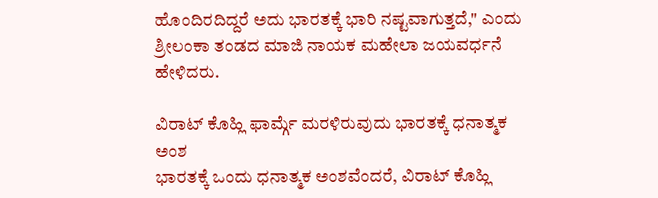ಹೊಂದಿರದಿದ್ದರೆ ಅದು ಭಾರತಕ್ಕೆ ಭಾರಿ ನಷ್ಟವಾಗುತ್ತದೆ," ಎಂದು ಶ್ರೀಲಂಕಾ ತಂಡದ ಮಾಜಿ ನಾಯಕ ಮಹೇಲಾ ಜಯವರ್ಧನೆ ಹೇಳಿದರು.

ವಿರಾಟ್ ಕೊಹ್ಲಿ ಫಾರ್ಮ್ಗೆ ಮರಳಿರುವುದು ಭಾರತಕ್ಕೆ ಧನಾತ್ಮಕ ಅಂಶ
ಭಾರತಕ್ಕೆ ಒಂದು ಧನಾತ್ಮಕ ಅಂಶವೆಂದರೆ, ವಿರಾಟ್ ಕೊಹ್ಲಿ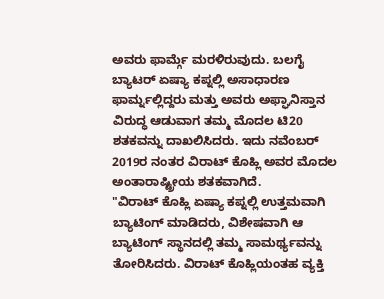ಅವರು ಫಾರ್ಮ್ಗೆ ಮರಳಿರುವುದು. ಬಲಗೈ ಬ್ಯಾಟರ್ ಏಷ್ಯಾ ಕಪ್ನಲ್ಲಿ ಅಸಾಧಾರಣ ಫಾರ್ಮ್ನಲ್ಲಿದ್ದರು ಮತ್ತು ಅವರು ಅಫ್ಘಾನಿಸ್ತಾನ ವಿರುದ್ಧ ಆಡುವಾಗ ತಮ್ಮ ಮೊದಲ ಟಿ20 ಶತಕವನ್ನು ದಾಖಲಿಸಿದರು. ಇದು ನವೆಂಬರ್ 2019ರ ನಂತರ ವಿರಾಟ್ ಕೊಹ್ಲಿ ಅವರ ಮೊದಲ ಅಂತಾರಾಷ್ಟ್ರೀಯ ಶತಕವಾಗಿದೆ.
"ವಿರಾಟ್ ಕೊಹ್ಲಿ ಏಷ್ಯಾ ಕಪ್ನಲ್ಲಿ ಉತ್ತಮವಾಗಿ ಬ್ಯಾಟಿಂಗ್ ಮಾಡಿದರು, ವಿಶೇಷವಾಗಿ ಆ ಬ್ಯಾಟಿಂಗ್ ಸ್ಥಾನದಲ್ಲಿ ತಮ್ಮ ಸಾಮರ್ಥ್ಯವನ್ನು ತೋರಿಸಿದರು. ವಿರಾಟ್ ಕೊಹ್ಲಿಯಂತಹ ವ್ಯಕ್ತಿ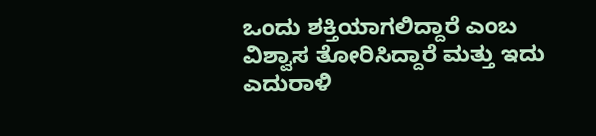ಒಂದು ಶಕ್ತಿಯಾಗಲಿದ್ದಾರೆ ಎಂಬ ವಿಶ್ವಾಸ ತೋರಿಸಿದ್ದಾರೆ ಮತ್ತು ಇದು ಎದುರಾಳಿ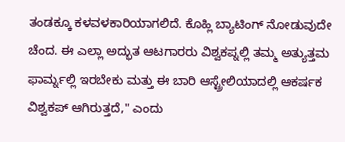ತಂಡಕ್ಕೂ ಕಳವಳಕಾರಿಯಾಗಲಿದೆ. ಕೊಹ್ಲಿ ಬ್ಯಾಟಿಂಗ್ ನೋಡುವುದೇ ಚೆಂದ. ಈ ಎಲ್ಲಾ ಅದ್ಭುತ ಆಟಗಾರರು ವಿಶ್ವಕಪ್ನಲ್ಲಿ ತಮ್ಮ ಅತ್ಯುತ್ತಮ ಫಾರ್ಮ್ನಲ್ಲಿ ಇರಬೇಕು ಮತ್ತು ಈ ಬಾರಿ ಆಸ್ಟ್ರೇಲಿಯಾದಲ್ಲಿ ಆಕರ್ಷಕ ವಿಶ್ವಕಪ್ ಆಗಿರುತ್ತದೆ," ಎಂದು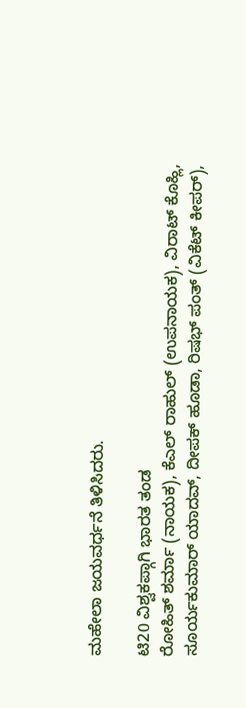ಮಹೇಲಾ ಜಯವರ್ಧನೆ ತಿಳಿಸಿದರು.

ಟಿ20 ವಿಶ್ವಕಪ್ಗಾಗಿ ಭಾರತ ತಂಡ
ರೋಹಿತ್ ಶರ್ಮಾ (ನಾಯಕ), ಕೆಎಲ್ ರಾಹುಲ್ (ಉಪನಾಯಕ), ವಿರಾಟ್ ಕೊಹ್ಲಿ, ಸೂರ್ಯಕುಮಾರ್ ಯಾದವ್, ದೀಪಕ್ ಹೂಡಾ, ರಿಷಭ್ ಪಂತ್ (ವಿಕೆಟ್ ಕೀಪರ್),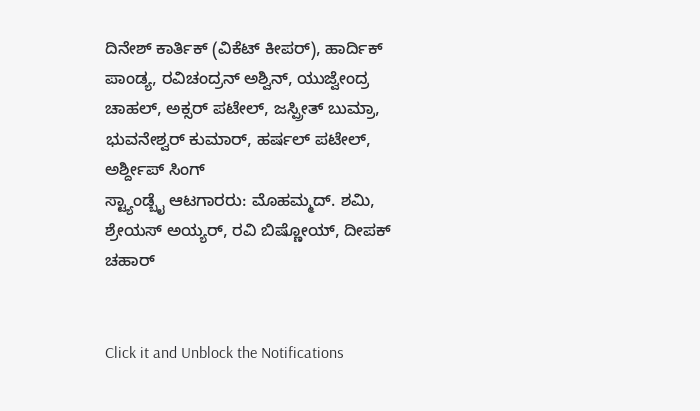ದಿನೇಶ್ ಕಾರ್ತಿಕ್ (ವಿಕೆಟ್ ಕೀಪರ್), ಹಾರ್ದಿಕ್ ಪಾಂಡ್ಯ, ರವಿಚಂದ್ರನ್ ಅಶ್ವಿನ್, ಯುಜ್ವೇಂದ್ರ ಚಾಹಲ್, ಅಕ್ಸರ್ ಪಟೇಲ್, ಜಸ್ಪ್ರೀತ್ ಬುಮ್ರಾ, ಭುವನೇಶ್ವರ್ ಕುಮಾರ್, ಹರ್ಷಲ್ ಪಟೇಲ್, ಅರ್ಶ್ದೀಪ್ ಸಿಂಗ್
ಸ್ಟ್ಯಾಂಡ್ಬೈ ಆಟಗಾರರು: ಮೊಹಮ್ಮದ್. ಶಮಿ, ಶ್ರೇಯಸ್ ಅಯ್ಯರ್, ರವಿ ಬಿಷ್ಣೋಯ್, ದೀಪಕ್ ಚಹಾರ್


Click it and Unblock the Notifications